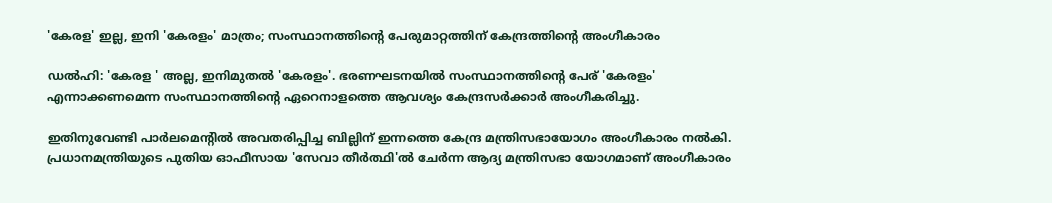'കേരള' ഇല്ല, ഇനി 'കേരളം' മാത്രം; സംസ്ഥാനത്തിന്റെ പേരുമാറ്റത്തിന് കേന്ദ്രത്തിന്റെ അംഗീകാരം

ഡല്‍ഹി: 'കേരള ' അല്ല, ഇനിമുതല്‍ 'കേരളം'. ഭരണഘടനയില്‍ സംസ്ഥാനത്തിന്റെ പേര് 'കേരളം' എന്നാക്കണമെന്ന സംസ്ഥാനത്തിന്റെ ഏറെനാളത്തെ ആവശ്യം കേന്ദ്രസർക്കാർ അംഗീകരിച്ചു.

ഇതിനുവേണ്ടി പാർലമെന്റില്‍ അവതരിപ്പിച്ച ബില്ലിന് ഇന്നത്തെ കേന്ദ്ര മന്ത്രിസഭായോഗം അംഗീകാരം നല്‍കി. പ്രധാനമന്ത്രിയുടെ പുതിയ ഓഫീസായ 'സേവാ തീർത്ഥി'ല്‍ ചേർന്ന ആദ്യ മന്ത്രിസഭാ യോഗമാണ് അംഗീകാരം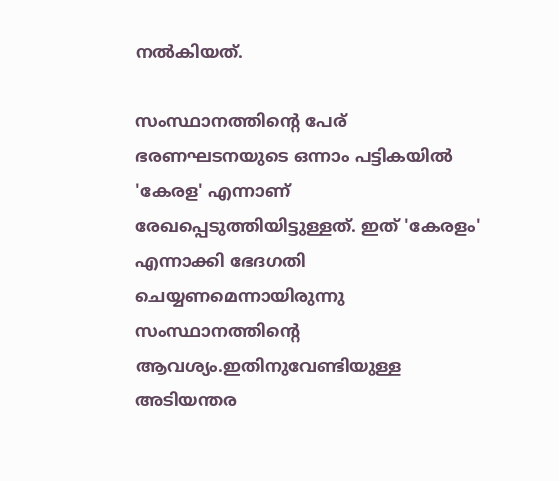നല്‍കിയത്.

സംസ്ഥാനത്തിന്റെ പേര് ഭരണഘടനയുടെ ഒന്നാം പട്ടികയില്‍ 'കേരള' എന്നാണ് രേഖപ്പെടുത്തിയിട്ടുള്ളത്. ഇത് 'കേരളം' എന്നാക്കി ഭേദഗതി ചെയ്യണമെന്നായിരുന്നു സംസ്ഥാനത്തിന്റെ ആവശ്യം.ഇതിനുവേണ്ടിയുള്ള അടിയന്തര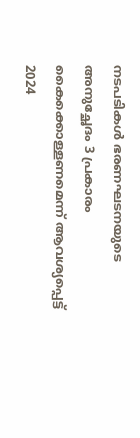നടപടികള്‍ ഭരണഘടനയുടെ അനുച്ഛേദം 3 പ്രകാരം കൈക്കൊള്ളണമെന്ന് ആവശ്യപ്പെട്ട് 2024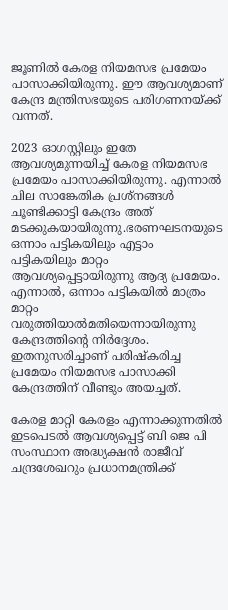ജൂണില്‍ കേരള നിയമസഭ പ്രമേയം പാസാക്കിയിരുന്നു. ഈ ആവശ്യമാണ് കേന്ദ്ര മന്ത്രിസഭയുടെ പരിഗണനയ്ക്ക് വന്നത്.

2023 ഓഗസ്റ്റിലും ഇതേ ആവശ്യമുന്നയിച്ച്‌ കേരള നിയമസഭ പ്രമേയം പാസാക്കിയിരുന്നു. എന്നാല്‍ ചില സാങ്കേതിക പ്രശ്നങ്ങള്‍ ചൂണ്ടിക്കാട്ടി കേന്ദ്രം അത് മടക്കുകയായിരുന്നു.ഭരണഘടനയുടെ ഒന്നാം പട്ടികയിലും എട്ടാം പട്ടികയിലും മാറ്റം ആവശ്യപ്പെട്ടായിരുന്നു ആദ്യ പ്രമേയം. എന്നാല്‍, ഒന്നാം പട്ടികയില്‍ മാത്രം മാറ്റം വരുത്തിയാല്‍മതിയെന്നായിരുന്നു കേന്ദ്രത്തിന്റെ നിർദ്ദേശം. ഇതനുസരിച്ചാണ് പരിഷ്‌കരിച്ച പ്രമേയം നിയമസഭ പാസാക്കി കേന്ദ്രത്തിന് വീണ്ടും അയച്ചത്.

കേരള മാറ്റി കേരളം എന്നാക്കുന്നതില്‍ ഇടപെടല്‍ ആവശ്യപ്പെട്ട് ബി ജെ പി സംസ്ഥാന അദ്ധ്യക്ഷൻ രാജീവ് ചന്ദ്രശേഖറും പ്രധാനമന്ത്രിക്ക്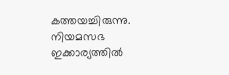കത്തയച്ചിരുന്നു. നിയമസഭ ഇക്കാര്യത്തില്‍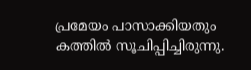പ്രമേയം പാസാക്കിയതും കത്തില്‍ സൂചിപ്പിച്ചിരുന്നു.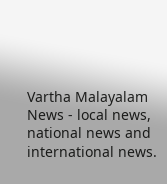Vartha Malayalam News - local news, national news and international news.